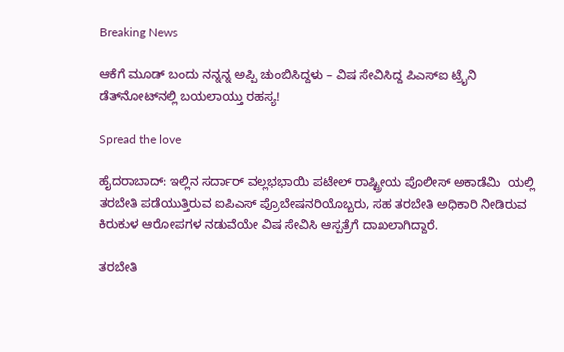Breaking News

ಆಕೆಗೆ ಮೂಡ್‌ ಬಂದು ನನ್ನನ್ನ ಅಪ್ಪಿ ಚುಂಬಿಸಿದ್ದಳು – ವಿಷ ಸೇವಿಸಿದ್ದ ಪಿಎಸ್‌ಐ ಟ್ರೈನಿ ಡೆತ್‌ನೋಟ್‌ನಲ್ಲಿ ಬಯಲಾಯ್ತು ರಹಸ್ಯ!

Spread the love

ಹೈದರಾಬಾದ್‌: ಇಲ್ಲಿನ ಸರ್ದಾರ್ ವಲ್ಲಭಭಾಯಿ ಪಟೇಲ್ ರಾಷ್ಟ್ರೀಯ ಪೊಲೀಸ್ ಅಕಾಡೆಮಿ  ಯಲ್ಲಿ ತರಬೇತಿ ಪಡೆಯುತ್ತಿರುವ ಐಪಿಎಸ್ ಪ್ರೊಬೇಷನರಿಯೊಬ್ಬರು, ಸಹ ತರಬೇತಿ ಅಧಿಕಾರಿ ನೀಡಿರುವ ಕಿರುಕುಳ ಆರೋಪಗಳ ನಡುವೆಯೇ ವಿಷ ಸೇವಿಸಿ ಆಸ್ಪತ್ರೆಗೆ ದಾಖಲಾಗಿದ್ದಾರೆ.

ತರಬೇತಿ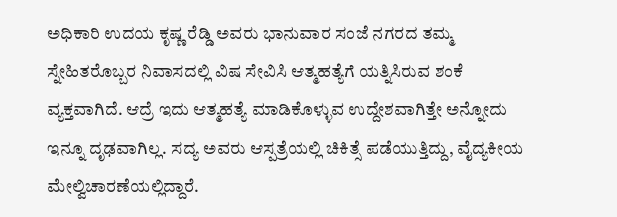ಅಧಿಕಾರಿ ಉದಯ ಕೃಷ್ಣ ರೆಡ್ಡಿ ಅವರು ಭಾನುವಾರ ಸಂಜೆ ನಗರದ ತಮ್ಮ ಸ್ನೇಹಿತರೊಬ್ಬರ ನಿವಾಸದಲ್ಲಿ ವಿಷ ಸೇವಿಸಿ ಆತ್ಮಹತ್ಯೆಗೆ ಯತ್ನಿಸಿರುವ ಶಂಕೆ ವ್ಯಕ್ತವಾಗಿದೆ. ಆದ್ರೆ ಇದು ಆತ್ಮಹತ್ಯೆ ಮಾಡಿಕೊಳ್ಳುವ ಉದ್ದೇಶವಾಗಿತ್ತೇ ಅನ್ನೋದು ಇನ್ನೂ ದೃಢವಾಗಿಲ್ಲ. ಸದ್ಯ ಅವರು ಆಸ್ಪತ್ರೆಯಲ್ಲಿ ಚಿಕಿತ್ಸೆ ಪಡೆಯುತ್ತಿದ್ದು, ವೈದ್ಯಕೀಯ ಮೇಲ್ವಿಚಾರಣೆಯಲ್ಲಿದ್ದಾರೆ.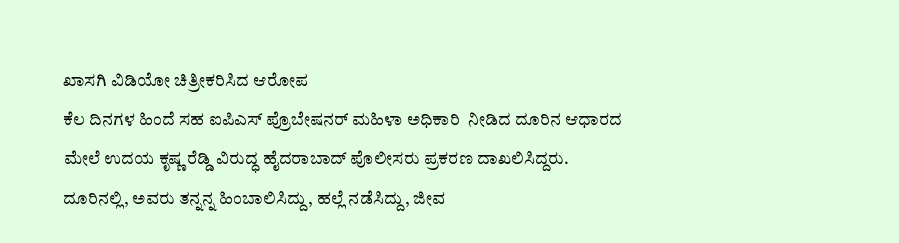ಖಾಸಗಿ ವಿಡಿಯೋ ಚಿತ್ರೀಕರಿಸಿದ ಆರೋಪ
ಕೆಲ ದಿನಗಳ ಹಿಂದೆ ಸಹ ಐಪಿಎಸ್ ಪ್ರೊಬೇಷನರ್ ಮಹಿಳಾ ಅಧಿಕಾರಿ  ನೀಡಿದ ದೂರಿನ ಆಧಾರದ ಮೇಲೆ ಉದಯ ಕೃಷ್ಣ ರೆಡ್ಡಿ ವಿರುದ್ಧ ಹೈದರಾಬಾದ್ ಪೊಲೀಸರು ಪ್ರಕರಣ ದಾಖಲಿಸಿದ್ದರು. ದೂರಿನಲ್ಲಿ, ಅವರು ತನ್ನನ್ನ ಹಿಂಬಾಲಿಸಿದ್ದು, ಹಲ್ಲೆ ನಡೆಸಿದ್ದು, ಜೀವ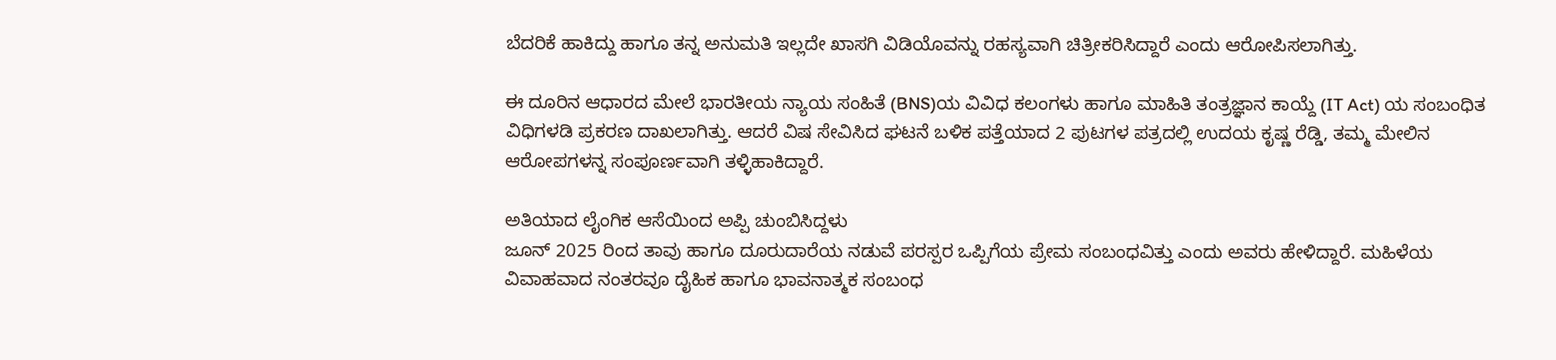ಬೆದರಿಕೆ ಹಾಕಿದ್ದು ಹಾಗೂ ತನ್ನ ಅನುಮತಿ ಇಲ್ಲದೇ ಖಾಸಗಿ ವಿಡಿಯೊವನ್ನು ರಹಸ್ಯವಾಗಿ ಚಿತ್ರೀಕರಿಸಿದ್ದಾರೆ ಎಂದು ಆರೋಪಿಸಲಾಗಿತ್ತು.

ಈ ದೂರಿನ ಆಧಾರದ ಮೇಲೆ ಭಾರತೀಯ ನ್ಯಾಯ ಸಂಹಿತೆ (BNS)ಯ ವಿವಿಧ ಕಲಂಗಳು ಹಾಗೂ ಮಾಹಿತಿ ತಂತ್ರಜ್ಞಾನ ಕಾಯ್ದೆ (IT Act) ಯ ಸಂಬಂಧಿತ ವಿಧಿಗಳಡಿ ಪ್ರಕರಣ ದಾಖಲಾಗಿತ್ತು. ಆದರೆ ವಿಷ ಸೇವಿಸಿದ ಘಟನೆ ಬಳಿಕ ಪತ್ತೆಯಾದ 2 ಪುಟಗಳ ಪತ್ರದಲ್ಲಿ ಉದಯ ಕೃಷ್ಣ ರೆಡ್ಡಿ, ತಮ್ಮ ಮೇಲಿನ ಆರೋಪಗಳನ್ನ ಸಂಪೂರ್ಣವಾಗಿ ತಳ್ಳಿಹಾಕಿದ್ದಾರೆ.

ಅತಿಯಾದ ಲೈಂಗಿಕ ಆಸೆಯಿಂದ ಅಪ್ಪಿ ಚುಂಬಿಸಿದ್ದಳು
ಜೂನ್ 2025 ರಿಂದ ತಾವು ಹಾಗೂ ದೂರುದಾರೆಯ ನಡುವೆ ಪರಸ್ಪರ ಒಪ್ಪಿಗೆಯ ಪ್ರೇಮ ಸಂಬಂಧವಿತ್ತು ಎಂದು ಅವರು ಹೇಳಿದ್ದಾರೆ. ಮಹಿಳೆಯ ವಿವಾಹವಾದ ನಂತರವೂ ದೈಹಿಕ ಹಾಗೂ ಭಾವನಾತ್ಮಕ ಸಂಬಂಧ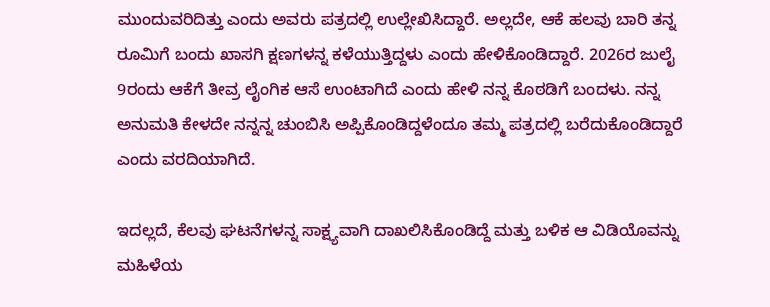ಮುಂದುವರಿದಿತ್ತು ಎಂದು ಅವರು ಪತ್ರದಲ್ಲಿ ಉಲ್ಲೇಖಿಸಿದ್ದಾರೆ. ಅಲ್ಲದೇ, ಆಕೆ ಹಲವು ಬಾರಿ ತನ್ನ ರೂಮಿಗೆ ಬಂದು ಖಾಸಗಿ ಕ್ಷಣಗಳನ್ನ ಕಳೆಯುತ್ತಿದ್ದಳು ಎಂದು ಹೇಳಿಕೊಂಡಿದ್ದಾರೆ. 2026ರ ಜುಲೈ 9ರಂದು ಆಕೆಗೆ ತೀವ್ರ ಲೈಂಗಿಕ ಆಸೆ ಉಂಟಾಗಿದೆ ಎಂದು ಹೇಳಿ ನನ್ನ ಕೊಠಡಿಗೆ ಬಂದಳು. ನನ್ನ ಅನುಮತಿ ಕೇಳದೇ ನನ್ನನ್ನ ಚುಂಬಿಸಿ ಅಪ್ಪಿಕೊಂಡಿದ್ದಳೆಂದೂ ತಮ್ಮ ಪತ್ರದಲ್ಲಿ ಬರೆದುಕೊಂಡಿದ್ದಾರೆ ಎಂದು ವರದಿಯಾಗಿದೆ.

ಇದಲ್ಲದೆ, ಕೆಲವು ಘಟನೆಗಳನ್ನ ಸಾಕ್ಷ್ಯವಾಗಿ ದಾಖಲಿಸಿಕೊಂಡಿದ್ದೆ ಮತ್ತು ಬಳಿಕ ಆ ವಿಡಿಯೊವನ್ನು ಮಹಿಳೆಯ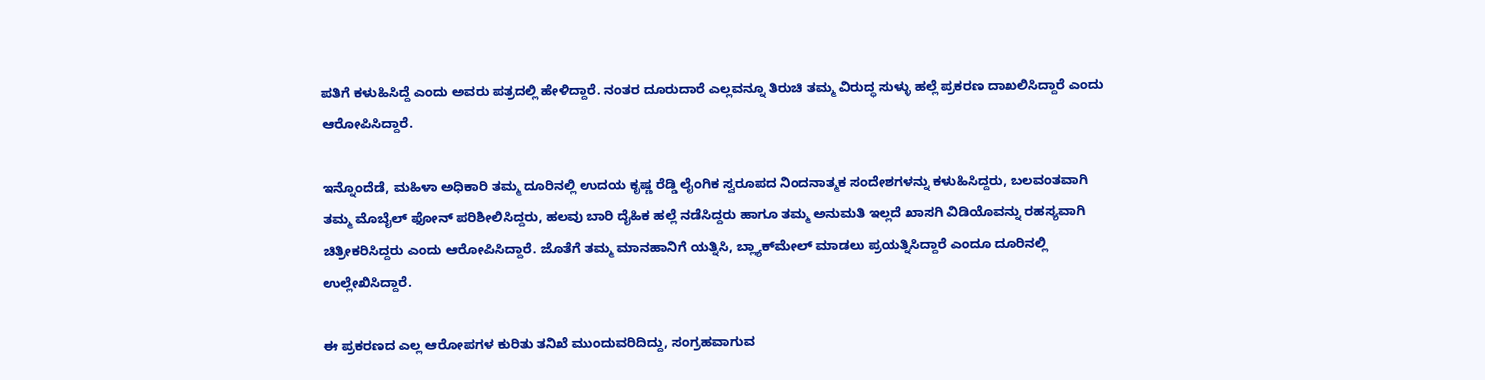ಪತಿಗೆ ಕಳುಹಿಸಿದ್ದೆ ಎಂದು ಅವರು ಪತ್ರದಲ್ಲಿ ಹೇಳಿದ್ದಾರೆ. ನಂತರ ದೂರುದಾರೆ ಎಲ್ಲವನ್ನೂ ತಿರುಚಿ ತಮ್ಮ ವಿರುದ್ಧ ಸುಳ್ಳು ಹಲ್ಲೆ ಪ್ರಕರಣ ದಾಖಲಿಸಿದ್ದಾರೆ ಎಂದು ಆರೋಪಿಸಿದ್ದಾರೆ.

ಇನ್ನೊಂದೆಡೆ, ಮಹಿಳಾ ಅಧಿಕಾರಿ ತಮ್ಮ ದೂರಿನಲ್ಲಿ ಉದಯ ಕೃಷ್ಣ ರೆಡ್ಡಿ ಲೈಂಗಿಕ ಸ್ವರೂಪದ ನಿಂದನಾತ್ಮಕ ಸಂದೇಶಗಳನ್ನು ಕಳುಹಿಸಿದ್ದರು, ಬಲವಂತವಾಗಿ ತಮ್ಮ ಮೊಬೈಲ್‌ ಫೋನ್‌ ಪರಿಶೀಲಿಸಿದ್ದರು, ಹಲವು ಬಾರಿ ದೈಹಿಕ ಹಲ್ಲೆ ನಡೆಸಿದ್ದರು ಹಾಗೂ ತಮ್ಮ ಅನುಮತಿ ಇಲ್ಲದೆ ಖಾಸಗಿ ವಿಡಿಯೊವನ್ನು ರಹಸ್ಯವಾಗಿ ಚಿತ್ರೀಕರಿಸಿದ್ದರು ಎಂದು ಆರೋಪಿಸಿದ್ದಾರೆ. ಜೊತೆಗೆ ತಮ್ಮ ಮಾನಹಾನಿಗೆ ಯತ್ನಿಸಿ, ಬ್ಲ್ಯಾಕ್‌ಮೇಲ್‌ ಮಾಡಲು ಪ್ರಯತ್ನಿಸಿದ್ದಾರೆ ಎಂದೂ ದೂರಿನಲ್ಲಿ ಉಲ್ಲೇಖಿಸಿದ್ದಾರೆ.

ಈ ಪ್ರಕರಣದ ಎಲ್ಲ ಆರೋಪಗಳ ಕುರಿತು ತನಿಖೆ ಮುಂದುವರಿದಿದ್ದು, ಸಂಗ್ರಹವಾಗುವ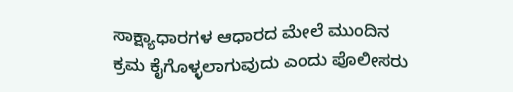ಸಾಕ್ಷ್ಯಾಧಾರಗಳ ಆಧಾರದ ಮೇಲೆ ಮುಂದಿನ ಕ್ರಮ ಕೈಗೊಳ್ಳಲಾಗುವುದು ಎಂದು ಪೊಲೀಸರು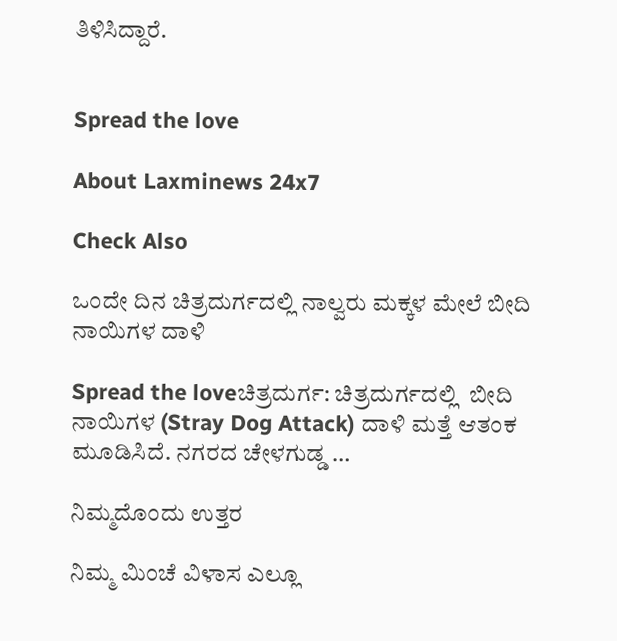ತಿಳಿಸಿದ್ದಾರೆ.


Spread the love

About Laxminews 24x7

Check Also

ಒಂದೇ ದಿನ ಚಿತ್ರದುರ್ಗದಲ್ಲಿ ನಾಲ್ವರು ಮಕ್ಕಳ ಮೇಲೆ ಬೀದಿ ನಾಯಿಗಳ ದಾಳಿ

Spread the loveಚಿತ್ರದುರ್ಗ: ಚಿತ್ರದುರ್ಗದಲ್ಲಿ  ಬೀದಿ ನಾಯಿಗಳ (Stray Dog Attack) ದಾಳಿ ಮತ್ತೆ ಆತಂಕ ಮೂಡಿಸಿದೆ. ನಗರದ ಚೇಳಗುಡ್ಡ …

ನಿಮ್ಮದೊಂದು ಉತ್ತರ

ನಿಮ್ಮ ಮಿಂಚೆ ವಿಳಾಸ ಎಲ್ಲೂ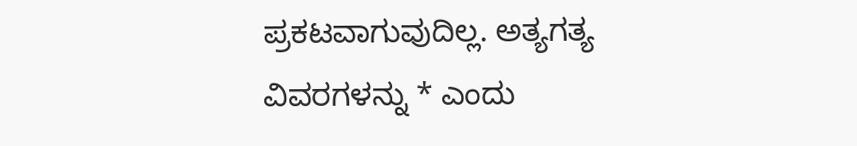ಪ್ರಕಟವಾಗುವುದಿಲ್ಲ. ಅತ್ಯಗತ್ಯ ವಿವರಗಳನ್ನು * ಎಂದು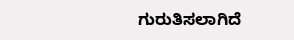ಗುರುತಿಸಲಾಗಿದೆ